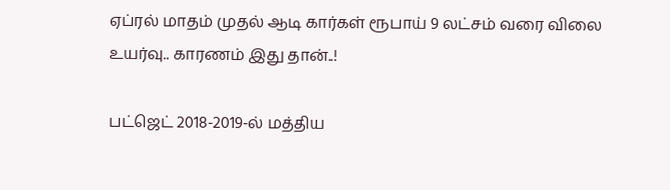ஏப்ரல் மாதம் முதல் ஆடி கார்கள் ரூபாய் 9 லட்சம் வரை விலை உயர்வு.. காரணம் இது தான்..!

பட்ஜெட் 2018-2019-ல் மத்திய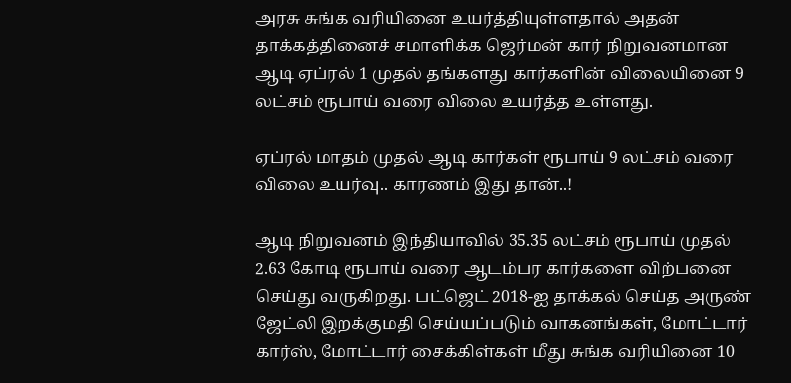அரசு சுங்க வரியினை உயர்த்தியுள்ளதால் அதன் தாக்கத்தினைச் சமாளிக்க ஜெர்மன் கார் நிறுவனமான ஆடி ஏப்ரல் 1 முதல் தங்களது கார்களின் விலையினை 9 லட்சம் ரூபாய் வரை விலை உயர்த்த உள்ளது.

ஏப்ரல் மாதம் முதல் ஆடி கார்கள் ரூபாய் 9 லட்சம் வரை விலை உயர்வு.. காரணம் இது தான்..!

ஆடி நிறுவனம் இந்தியாவில் 35.35 லட்சம் ரூபாய் முதல் 2.63 கோடி ரூபாய் வரை ஆடம்பர கார்களை விற்பனை செய்து வருகிறது. பட்ஜெட் 2018-ஐ தாக்கல் செய்த அருண் ஜேட்லி இறக்குமதி செய்யப்படும் வாகனங்கள், மோட்டார் கார்ஸ், மோட்டார் சைக்கிள்கள் மீது சுங்க வரியினை 10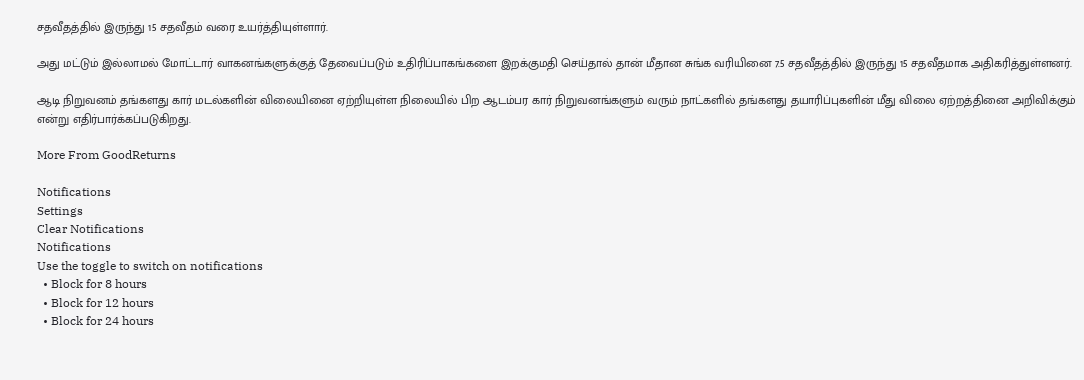சதவீதத்தில் இருந்து 15 சதவீதம் வரை உயர்த்தியுள்ளார்.

அது மட்டும் இல்லாமல் மோட்டார் வாகனங்களுக்குத் தேவைப்படும் உதிரிப்பாகங்களை இறக்குமதி செய்தால் தான் மீதான சுங்க வரியினை 7.5 சதவீதத்தில் இருந்து 15 சதவீதமாக அதிகரித்துள்ளனர்.

ஆடி நிறுவனம் தங்களது கார் மடல்களின் விலையினை ஏற்றியுள்ள நிலையில் பிற ஆடம்பர கார் நிறுவனங்களும் வரும் நாட்களில் தங்களது தயாரிப்புகளின் மீது விலை ஏற்றத்தினை அறிவிக்கும் என்று எதிர்பார்க்கப்படுகிறது.

More From GoodReturns

Notifications
Settings
Clear Notifications
Notifications
Use the toggle to switch on notifications
  • Block for 8 hours
  • Block for 12 hours
  • Block for 24 hours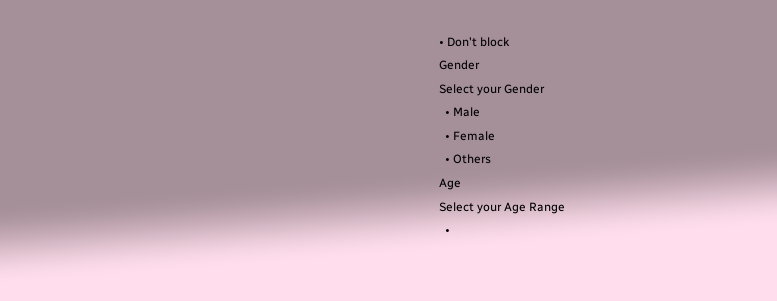• Don't block
Gender
Select your Gender
  • Male
  • Female
  • Others
Age
Select your Age Range
  •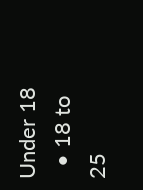Under 18
  • 18 to 25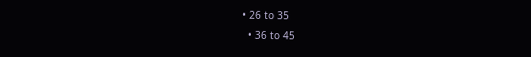• 26 to 35
  • 36 to 45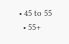• 45 to 55
  • 55+